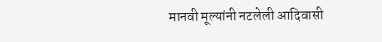मानवी मूल्यांनी नटलेली आदिवासी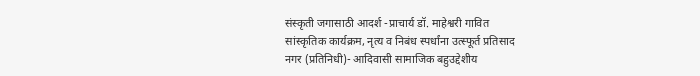संस्कृती जगासाठी आदर्श -प्राचार्य डॉ. माहेश्वरी गावित
सांस्कृतिक कार्यक्रम, नृत्य व निबंध स्पर्धांना उत्स्फूर्त प्रतिसाद
नगर (प्रतिनिधी)- आदिवासी सामाजिक बहुउद्देशीय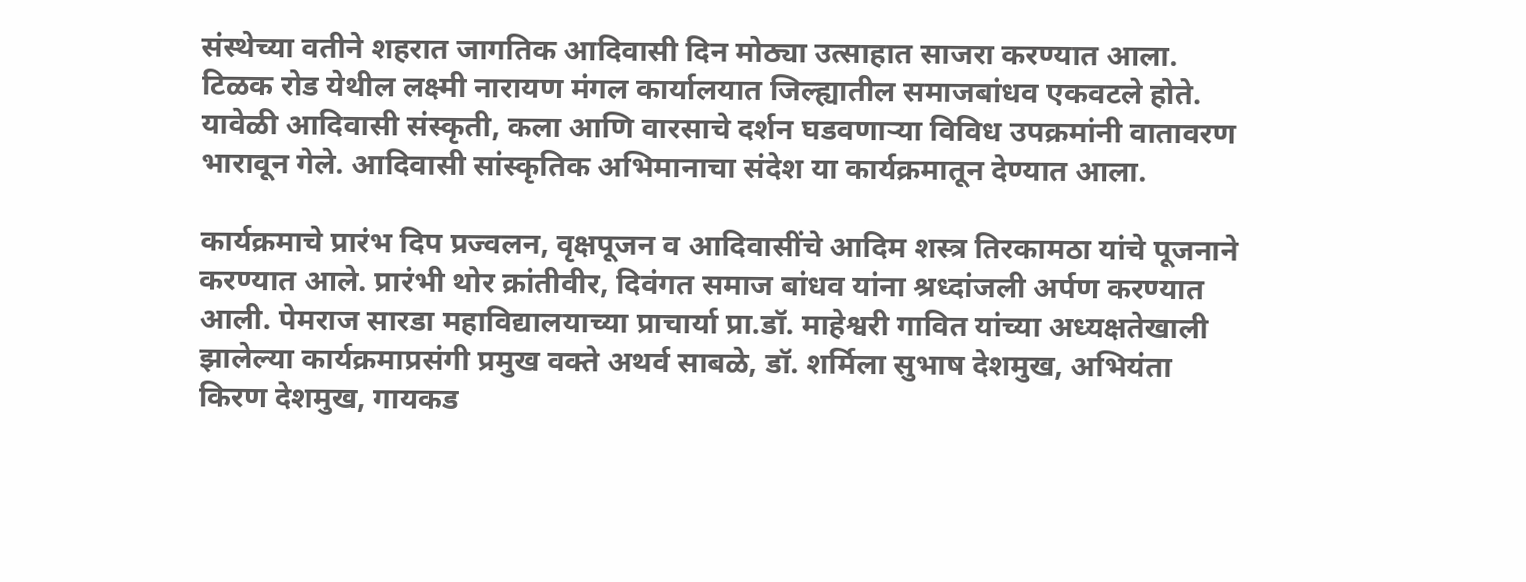संस्थेच्या वतीने शहरात जागतिक आदिवासी दिन मोठ्या उत्साहात साजरा करण्यात आला. टिळक रोड येथील लक्ष्मी नारायण मंगल कार्यालयात जिल्ह्यातील समाजबांधव एकवटले होते. यावेळी आदिवासी संस्कृती, कला आणि वारसाचे दर्शन घडवणाऱ्या विविध उपक्रमांनी वातावरण भारावून गेले. आदिवासी सांस्कृतिक अभिमानाचा संदेश या कार्यक्रमातून देण्यात आला.

कार्यक्रमाचे प्रारंभ दिप प्रज्वलन, वृक्षपूजन व आदिवासींचे आदिम शस्त्र तिरकामठा यांचे पूजनाने करण्यात आले. प्रारंभी थोर क्रांतीवीर, दिवंगत समाज बांधव यांना श्रध्दांजली अर्पण करण्यात आली. पेमराज सारडा महाविद्यालयाच्या प्राचार्या प्रा.डॉ. माहेश्वरी गावित यांच्या अध्यक्षतेखाली झालेल्या कार्यक्रमाप्रसंगी प्रमुख वक्ते अथर्व साबळे, डॉ. शर्मिला सुभाष देशमुख, अभियंता किरण देशमुख, गायकड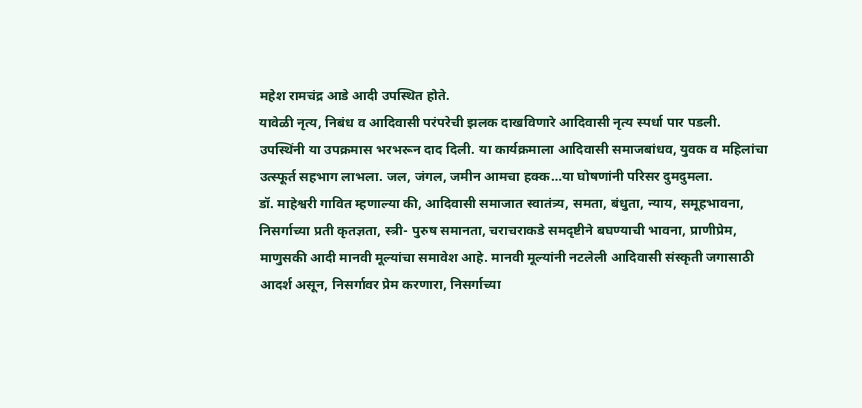महेश रामचंद्र आडे आदी उपस्थित होते.
यावेळी नृत्य, निबंध व आदिवासी परंपरेची झलक दाखविणारे आदिवासी नृत्य स्पर्धा पार पडली. उपस्थिंनी या उपक्रमास भरभरून दाद दिली. या कार्यक्रमाला आदिवासी समाजबांधव, युवक व महिलांचा उत्स्फूर्त सहभाग लाभला. जल, जंगल, जमीन आमचा हक्क…या घोषणांनी परिसर दुमदुमला.
डॉ. माहेश्वरी गावित म्हणाल्या की, आदिवासी समाजात स्वातंत्र्य, समता, बंधुता, न्याय, समूहभावना, निसर्गाच्या प्रती कृतज्ञता, स्त्री- पुरुष समानता, चराचराकडे समदृष्टीने बघण्याची भावना, प्राणीप्रेम, माणुसकी आदी मानवी मूल्यांचा समावेश आहे. मानवी मूल्यांनी नटलेली आदिवासी संस्कृती जगासाठी आदर्श असून, निसर्गावर प्रेम करणारा, निसर्गाच्या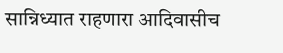सान्निध्यात राहणारा आदिवासीच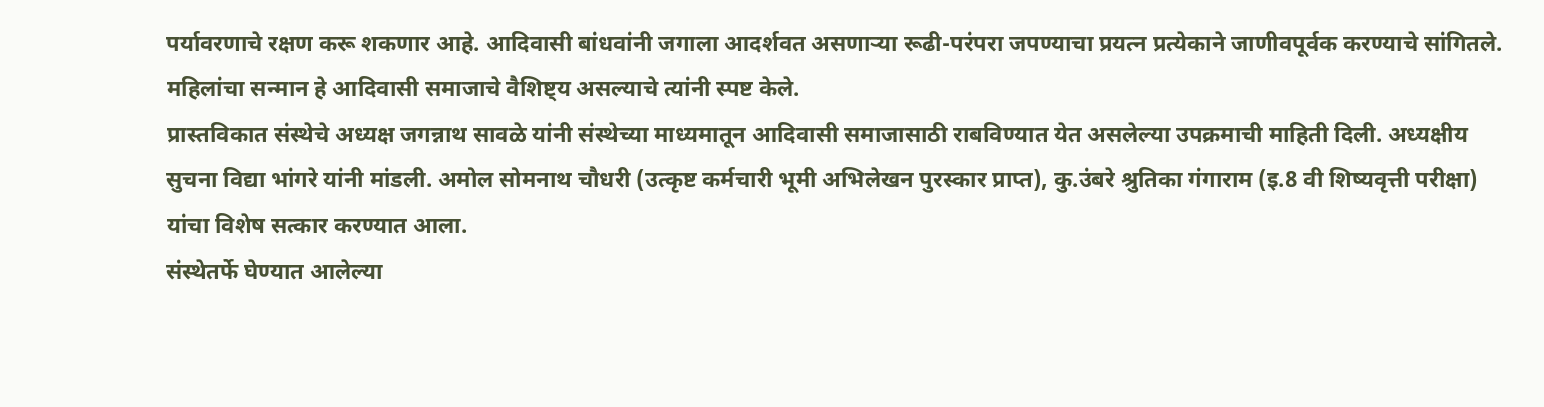पर्यावरणाचे रक्षण करू शकणार आहे. आदिवासी बांधवांनी जगाला आदर्शवत असणाऱ्या रूढी-परंपरा जपण्याचा प्रयत्न प्रत्येकाने जाणीवपूर्वक करण्याचे सांगितले. महिलांचा सन्मान हे आदिवासी समाजाचे वैशिष्ट्य असल्याचे त्यांनी स्पष्ट केले.
प्रास्तविकात संस्थेचे अध्यक्ष जगन्नाथ सावळे यांनी संस्थेच्या माध्यमातून आदिवासी समाजासाठी राबविण्यात येत असलेल्या उपक्रमाची माहिती दिली. अध्यक्षीय सुचना विद्या भांगरे यांनी मांडली. अमोल सोमनाथ चौधरी (उत्कृष्ट कर्मचारी भूमी अभिलेखन पुरस्कार प्राप्त), कु.उंबरे श्रुतिका गंगाराम (इ.8 वी शिष्यवृत्ती परीक्षा) यांचा विशेष सत्कार करण्यात आला.
संस्थेतर्फे घेण्यात आलेल्या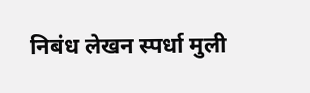निबंध लेखन स्पर्धा मुली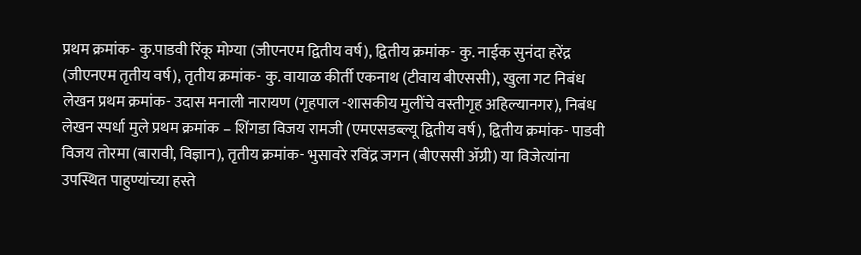प्रथम क्रमांक- कु.पाडवी रिंकू मोग्या (जीएनएम द्वितीय वर्ष), द्वितीय क्रमांक- कु. नाईक सुनंदा हरेंद्र (जीएनएम तृतीय वर्ष), तृतीय क्रमांक- कु. वायाळ कीर्ती एकनाथ (टीवाय बीएससी), खुला गट निबंध लेखन प्रथम क्रमांक- उदास मनाली नारायण (गृहपाल -शासकीय मुलींचे वस्तीगृह अहिल्यानगर), निबंध लेखन स्पर्धा मुले प्रथम क्रमांक – शिंगडा विजय रामजी (एमएसडब्ल्यू द्वितीय वर्ष), द्वितीय क्रमांक- पाडवी विजय तोरमा (बारावी, विज्ञान), तृतीय क्रमांक- भुसावरे रविंद्र जगन (बीएससी ॲग्री) या विजेत्यांना उपस्थित पाहुण्यांच्या हस्ते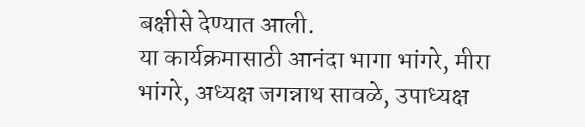बक्षीसे देण्यात आली.
या कार्यक्रमासाठी आनंदा भागा भांगरे, मीरा भांगरे, अध्यक्ष जगन्नाथ सावळे, उपाध्यक्ष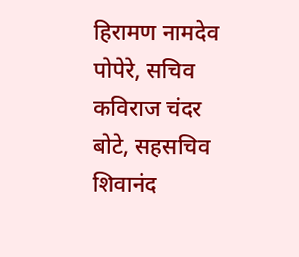हिरामण नामदेव पोपेरे, सचिव कविराज चंदर बोटे, सहसचिव शिवानंद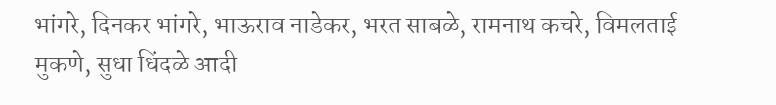भांगरे, दिनकर भांगरे, भाऊराव नाडेकर, भरत साबळे, रामनाथ कचरे, विमलताई मुकणे, सुधा धिंदळे आदी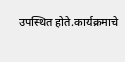उपस्थित होते.कार्यक्रमाचे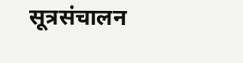सूत्रसंचालन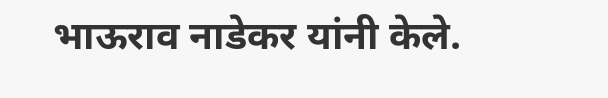भाऊराव नाडेकर यांनी केले.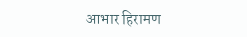आभार हिरामण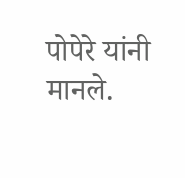पोपेरे यांनी मानले.